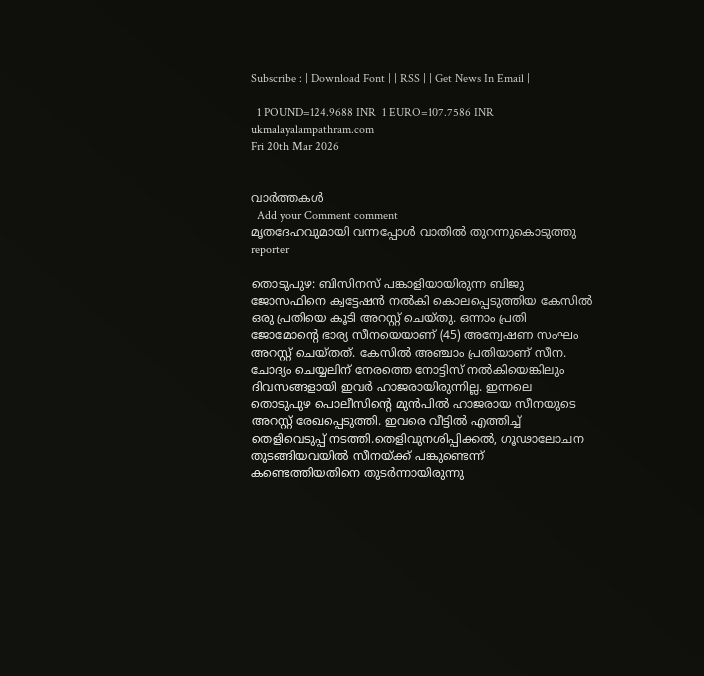Subscribe : | Download Font | | RSS | | Get News In Email |

  1 POUND=124.9688 INR  1 EURO=107.7586 INR
ukmalayalampathram.com
Fri 20th Mar 2026


വാര്‍ത്തകള്‍
  Add your Comment comment
മൃതദേഹവുമായി വന്നപ്പോള്‍ വാതില്‍ തുറന്നുകൊടുത്തു
reporter

തൊടുപുഴ: ബിസിനസ് പങ്കാളിയായിരുന്ന ബിജു ജോസഫിനെ ക്വട്ടേഷന്‍ നല്‍കി കൊലപ്പെടുത്തിയ കേസില്‍ ഒരു പ്രതിയെ കൂടി അറസ്റ്റ് ചെയ്തു. ഒന്നാം പ്രതി ജോമോന്റെ ഭാര്യ സീനയെയാണ് (45) അന്വേഷണ സംഘം അറസ്റ്റ് ചെയ്തത്. കേസില്‍ അഞ്ചാം പ്രതിയാണ് സീന. ചോദ്യം ചെയ്യലിന് നേരത്തെ നോട്ടിസ് നല്‍കിയെങ്കിലും ദിവസങ്ങളായി ഇവര്‍ ഹാജരായിരുന്നില്ല. ഇന്നലെ തൊടുപുഴ പൊലീസിന്റെ മുന്‍പില്‍ ഹാജരായ സീനയുടെ അറസ്റ്റ് രേഖപ്പെടുത്തി. ഇവരെ വീട്ടില്‍ എത്തിച്ച് തെളിവെടുപ്പ് നടത്തി.തെളിവുനശിപ്പിക്കല്‍, ഗൂഢാലോചന തുടങ്ങിയവയില്‍ സീനയ്ക്ക് പങ്കുണ്ടെന്ന് കണ്ടെത്തിയതിനെ തുടര്‍ന്നായിരുന്നു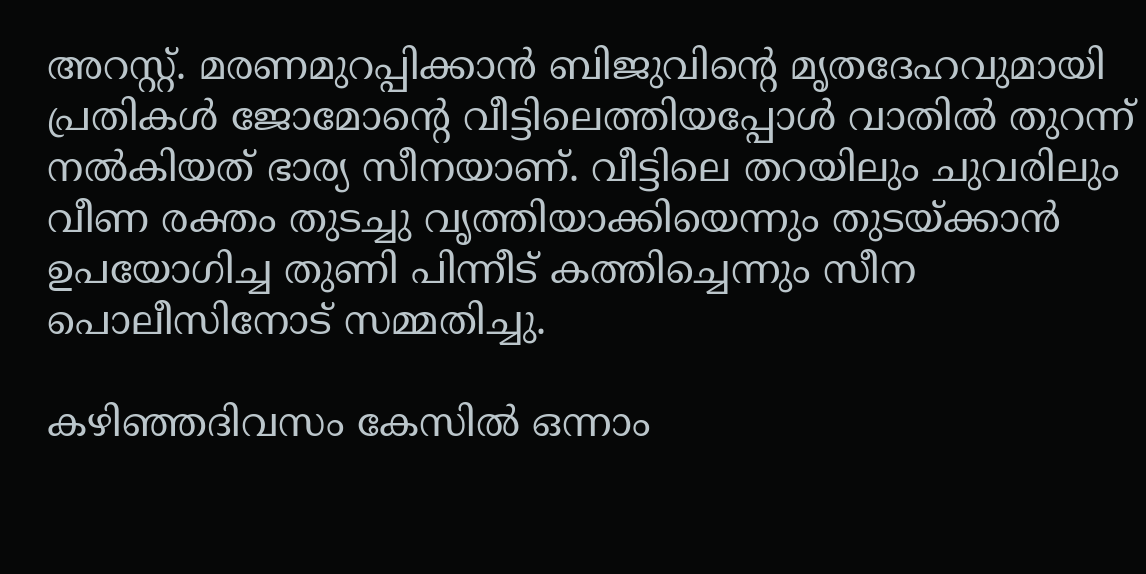അറസ്റ്റ്. മരണമുറപ്പിക്കാന്‍ ബിജുവിന്റെ മൃതദേഹവുമായി പ്രതികള്‍ ജോമോന്റെ വീട്ടിലെത്തിയപ്പോള്‍ വാതില്‍ തുറന്ന് നല്‍കിയത് ഭാര്യ സീനയാണ്. വീട്ടിലെ തറയിലും ചുവരിലും വീണ രക്തം തുടച്ചു വൃത്തിയാക്കിയെന്നും തുടയ്ക്കാന്‍ ഉപയോഗിച്ച തുണി പിന്നീട് കത്തിച്ചെന്നും സീന പൊലീസിനോട് സമ്മതിച്ചു.

കഴിഞ്ഞദിവസം കേസില്‍ ഒന്നാം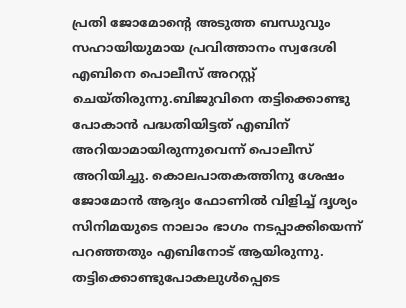പ്രതി ജോമോന്റെ അടുത്ത ബന്ധുവും സഹായിയുമായ പ്രവിത്താനം സ്വദേശി എബിനെ പൊലീസ് അറസ്റ്റ് ചെയ്തിരുന്നു.ബിജുവിനെ തട്ടിക്കൊണ്ടു പോകാന്‍ പദ്ധതിയിട്ടത് എബിന് അറിയാമായിരുന്നുവെന്ന് പൊലീസ് അറിയിച്ചു. കൊലപാതകത്തിനു ശേഷം ജോമോന്‍ ആദ്യം ഫോണില്‍ വിളിച്ച് ദൃശ്യം സിനിമയുടെ നാലാം ഭാഗം നടപ്പാക്കിയെന്ന് പറഞ്ഞതും എബിനോട് ആയിരുന്നു. തട്ടിക്കൊണ്ടുപോകലുള്‍പ്പെടെ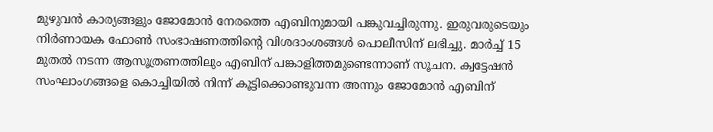മുഴുവന്‍ കാര്യങ്ങളും ജോമോന്‍ നേരത്തെ എബിനുമായി പങ്കുവച്ചിരുന്നു. ഇരുവരുടെയും നിര്‍ണായക ഫോണ്‍ സംഭാഷണത്തിന്റെ വിശദാംശങ്ങള്‍ പൊലീസിന് ലഭിച്ചു. മാര്‍ച്ച് 15 മുതല്‍ നടന്ന ആസൂത്രണത്തിലും എബിന് പങ്കാളിത്തമുണ്ടെന്നാണ് സൂചന. ക്വട്ടേഷന്‍ സംഘാംഗങ്ങളെ കൊച്ചിയില്‍ നിന്ന് കൂട്ടിക്കൊണ്ടുവന്ന അന്നും ജോമോന്‍ എബിന്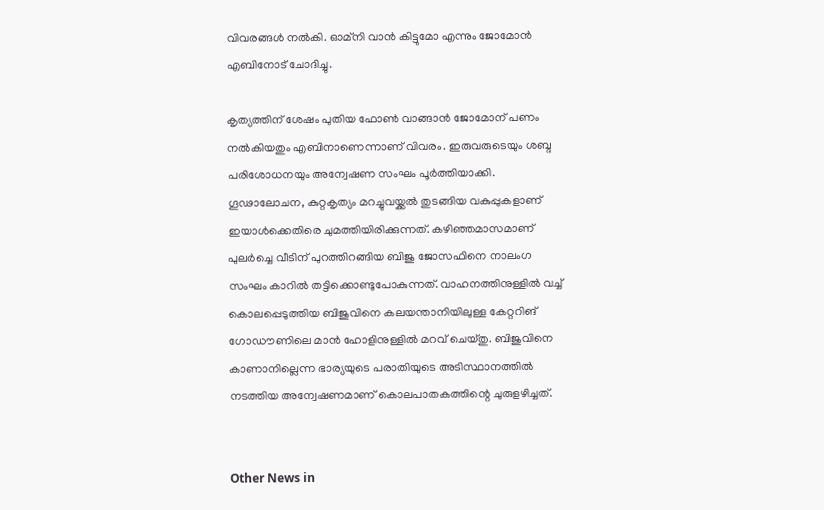വിവരങ്ങള്‍ നല്‍കി. ഓമ്നി വാന്‍ കിട്ടുമോ എന്നും ജോമോന്‍ എബിനോട് ചോദിച്ചു.

കൃത്യത്തിന് ശേഷം പുതിയ ഫോണ്‍ വാങ്ങാന്‍ ജോമോന് പണം നല്‍കിയതും എബിനാണെന്നാണ് വിവരം. ഇരുവരുടെയും ശബ്ദ പരിശോധനയും അന്വേഷണ സംഘം പൂര്‍ത്തിയാക്കി. ഗൂഢാലോചന, കുറ്റകൃത്യം മറച്ചുവയ്ക്കല്‍ തുടങ്ങിയ വകുപ്പുകളാണ് ഇയാള്‍ക്കെതിരെ ചുമത്തിയിരിക്കുന്നത്. കഴിഞ്ഞമാസമാണ് പുലര്‍ച്ചെ വീടിന് പുറത്തിറങ്ങിയ ബിജു ജോസഫിനെ നാലംഗ സംഘം കാറില്‍ തട്ടിക്കൊണ്ടുപോകുന്നത്. വാഹനത്തിനുള്ളില്‍ വച്ച് കൊലപ്പെടുത്തിയ ബിജുവിനെ കലയന്താനിയിലുള്ള കേറ്ററിങ് ഗോഡൗണിലെ മാന്‍ ഹോളിനുള്ളില്‍ മറവ് ചെയ്തു. ബിജുവിനെ കാണാനില്ലെന്ന ഭാര്യയുടെ പരാതിയുടെ അടിസ്ഥാനത്തില്‍ നടത്തിയ അന്വേഷണമാണ് കൊലപാതകത്തിന്റെ ചുരുളഴിച്ചത്.


Other News in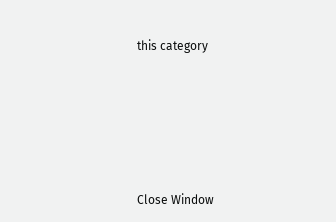this category








Close Window